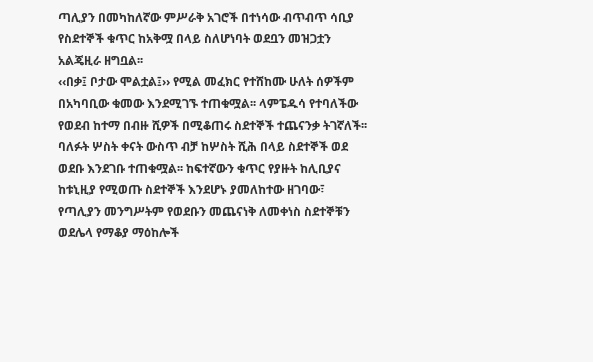ጣሊያን በመካከለኛው ምሥራቅ አገሮች በተነሳው ብጥብጥ ሳቢያ የስደተኞች ቁጥር ከአቅሟ በላይ ስለሆነባት ወደቧን መዝጋቷን አልጄዚራ ዘግቧል፡፡
‹‹በቃ፤ ቦታው ሞልቷል፤›› የሚል መፈክር የተሸከሙ ሁለት ሰዎችም በአካባቢው ቁመው እንደሚገኙ ተጠቁሟል፡፡ ላምፔዱሳ የተባለችው የወደብ ከተማ በብዙ ሺዎች በሚቆጠሩ ስደተኞች ተጨናንቃ ትገኛለች፡፡ ባለፉት ሦስት ቀናት ውስጥ ብቻ ከሦስት ሺሕ በላይ ስደተኞች ወደ ወደቡ እንደገቡ ተጠቁሟል፡፡ ከፍተኛውን ቁጥር የያዙት ከሊቢያና ከቱኒዚያ የሚወጡ ስደተኞች እንደሆኑ ያመለከተው ዘገባው፣ የጣሊያን መንግሥትም የወደቡን መጨናነቅ ለመቀነስ ስደተኞቹን ወደሌላ የማቆያ ማዕከሎች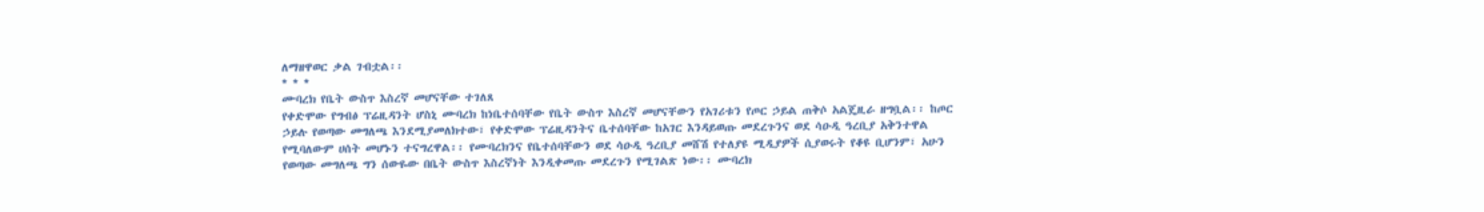ለማዘዋወር ቃል ገብቷል፡፡
* * *
ሙባረክ የቤት ውስጥ እስረኛ መሆናቸው ተገለጸ
የቀድሞው የግብፅ ፕሬዚዳንት ሆስኒ ሙባረክ ከነቤተሰባቸው የቤት ውስጥ እስረኛ መሆናቸውን የአገሪቱን የጦር ኃይል ጠቅሶ አልጄዚራ ዘግቧል፡፡ ከጦር ኃይሉ የወጣው መግለጫ እንደሚያመለክተው፣ የቀድሞው ፕሬዚዳንትና ቤተሰባቸው ከአገር እንዳይወጡ መደረጉንና ወደ ሳዑዲ ዓረቢያ አቅንተዋል የሚባለውም ሀሰት መሆኑን ተናግረዋል፡፡ የሙባረክንና የቤተሰባቸውን ወደ ሳዑዲ ዓረቢያ መሸሽ የተለያዩ ሚዲያዎች ሲያወሩት የቆዩ ቢሆንም፣ አሁን የወጣው መግለጫ ግን ሰውዬው በቤት ውስጥ እስረኛነት እንዲቀመጡ መደረጉን የሚገልጽ ነው፡፡ ሙባረክ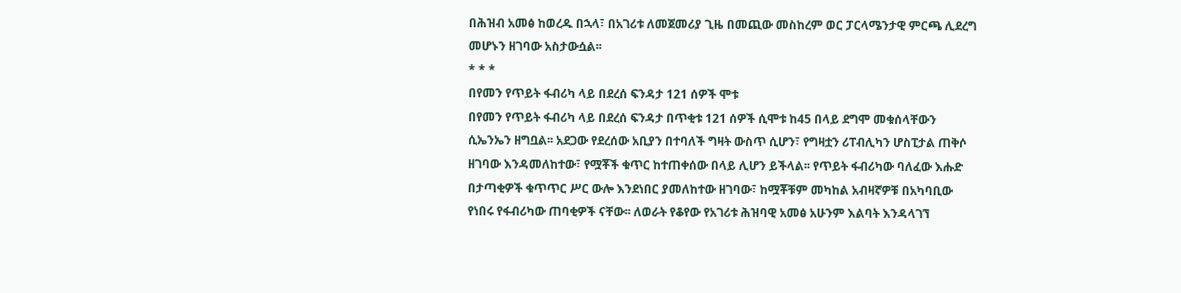በሕዝብ አመፅ ከወረዱ በኋላ፣ በአገሪቱ ለመጀመሪያ ጊዜ በመጪው መስከረም ወር ፓርላሜንታዊ ምርጫ ሊደረግ መሆኑን ዘገባው አስታውሷል፡፡
* * *
በየመን የጥይት ፋብሪካ ላይ በደረሰ ፍንዳታ 121 ሰዎች ሞቱ
በየመን የጥይት ፋብሪካ ላይ በደረሰ ፍንዳታ በጥቂቱ 121 ሰዎች ሲሞቱ ከ45 በላይ ደግሞ መቁሰላቸውን ሲኤንኤን ዘግቧል፡፡ አደጋው የደረሰው አቢያን በተባለች ግዛት ውስጥ ሲሆን፣ የግዛቷን ሪፐብሊካን ሆስፒታል ጠቅሶ ዘገባው እንዳመለከተው፣ የሟቾች ቁጥር ከተጠቀሰው በላይ ሊሆን ይችላል፡፡ የጥይት ፋብሪካው ባለፈው እሑድ በታጣቂዎች ቁጥጥር ሥር ውሎ እንደነበር ያመለከተው ዘገባው፣ ከሟቾቹም መካከል አብዛኛዎቹ በአካባቢው የነበሩ የፋብሪካው ጠባቂዎች ናቸው፡፡ ለወራት የቆየው የአገሪቱ ሕዝባዊ አመፅ አሁንም እልባት እንዳላገኘ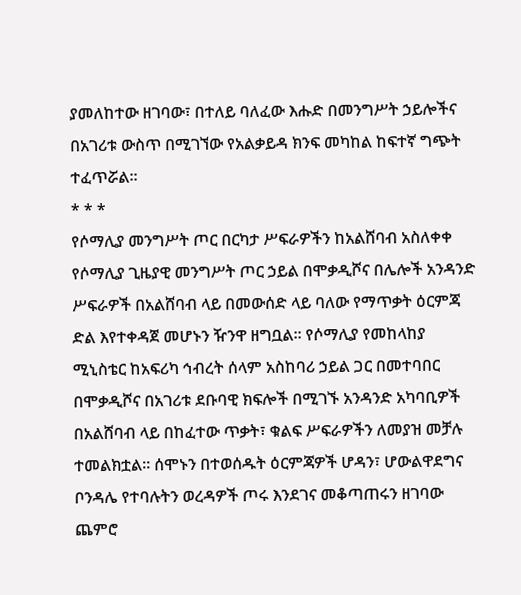ያመለከተው ዘገባው፣ በተለይ ባለፈው እሑድ በመንግሥት ኃይሎችና በአገሪቱ ውስጥ በሚገኘው የአልቃይዳ ክንፍ መካከል ከፍተኛ ግጭት ተፈጥሯል፡፡
* * *
የሶማሊያ መንግሥት ጦር በርካታ ሥፍራዎችን ከአልሸባብ አስለቀቀ
የሶማሊያ ጊዜያዊ መንግሥት ጦር ኃይል በሞቃዲሾና በሌሎች አንዳንድ ሥፍራዎች በአልሸባብ ላይ በመውሰድ ላይ ባለው የማጥቃት ዕርምጃ ድል እየተቀዳጀ መሆኑን ዥንዋ ዘግቧል፡፡ የሶማሊያ የመከላከያ ሚኒስቴር ከአፍሪካ ኅብረት ሰላም አስከባሪ ኃይል ጋር በመተባበር በሞቃዲሾና በአገሪቱ ደቡባዊ ክፍሎች በሚገኙ አንዳንድ አካባቢዎች በአልሸባብ ላይ በከፈተው ጥቃት፣ ቁልፍ ሥፍራዎችን ለመያዝ መቻሉ ተመልክቷል፡፡ ሰሞኑን በተወሰዱት ዕርምጃዎች ሆዳን፣ ሆውልዋደግና ቦንዳሌ የተባሉትን ወረዳዎች ጦሩ እንደገና መቆጣጠሩን ዘገባው ጨምሮ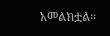አመልክቷል፡፡